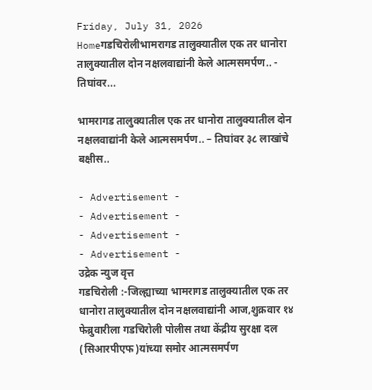Friday, July 31, 2026
Homeगडचिरोलीभामरागड तालुक्यातील एक तर धानोरा तालुक्यातील दोन नक्षलवाद्यांनी केले आत्मसमर्पण.. - तिघांवर...

भामरागड तालुक्यातील एक तर धानोरा तालुक्यातील दोन नक्षलवाद्यांनी केले आत्मसमर्पण.. – तिघांवर ३८ लाखांचे बक्षीस..

- Advertisement -
- Advertisement -
- Advertisement -
- Advertisement -
उद्रेक न्युज वृत्त
गडचिरोली :-जिल्ह्याच्या भामरागड तालुक्यातील एक तर धानोरा तालुक्यातील दोन नक्षलवाद्यांनी आज,शुक्रवार १४ फेब्रुवारीला गडचिरोली पोलीस तथा केंद्रीय सुरक्षा दल (सिआरपीएफ)यांच्या समोर आत्मसमर्पण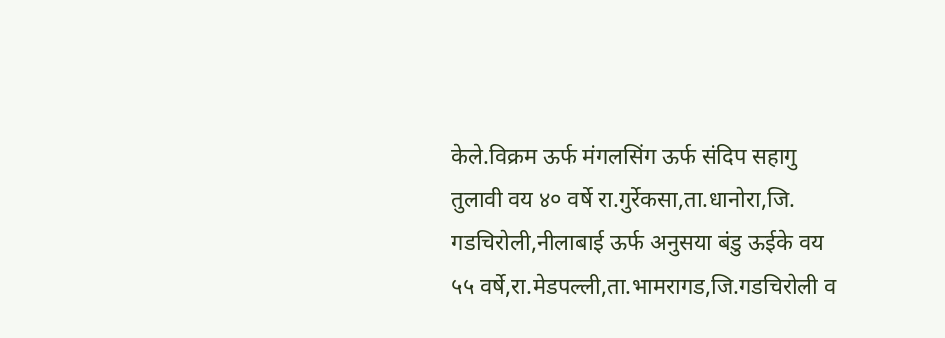केले.विक्रम ऊर्फ मंगलसिंग ऊर्फ संदिप सहागु तुलावी वय ४० वर्षे रा.गुर्रेकसा,ता.धानोरा,जि. गडचिरोली,नीलाबाई ऊर्फ अनुसया बंडु ऊईके वय ५५ वर्षे,रा.मेडपल्ली,ता.भामरागड,जि.गडचिरोली व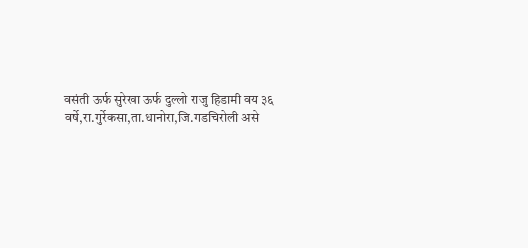वसंती ऊर्फ सुरेखा ऊर्फ दुल्लो राजु हिडामी वय ३६ वर्षे,रा.गुर्रेकसा,ता.धानोरा,जि.गडचिरोली असे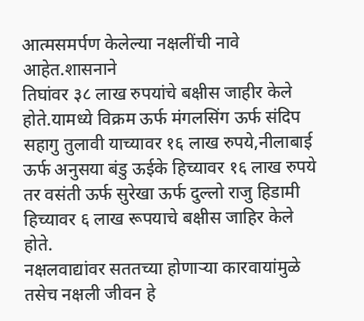आत्मसमर्पण केलेल्या नक्षलींची नावे आहेत.शासनाने
तिघांवर ३८ लाख रुपयांचे बक्षीस जाहीर केले होते.यामध्ये विक्रम ऊर्फ मंगलसिंग ऊर्फ संदिप सहागु तुलावी याच्यावर १६ लाख रुपये,नीलाबाई ऊर्फ अनुसया बंडु ऊईके हिच्यावर १६ लाख रुपये तर वसंती ऊर्फ सुरेखा ऊर्फ दुल्लो राजु हिडामी हिच्यावर ६ लाख रूपयाचे बक्षीस जाहिर केले होते.
नक्षलवाद्यांवर सततच्या होणाऱ्या कारवायांमुळे तसेच नक्षली जीवन हे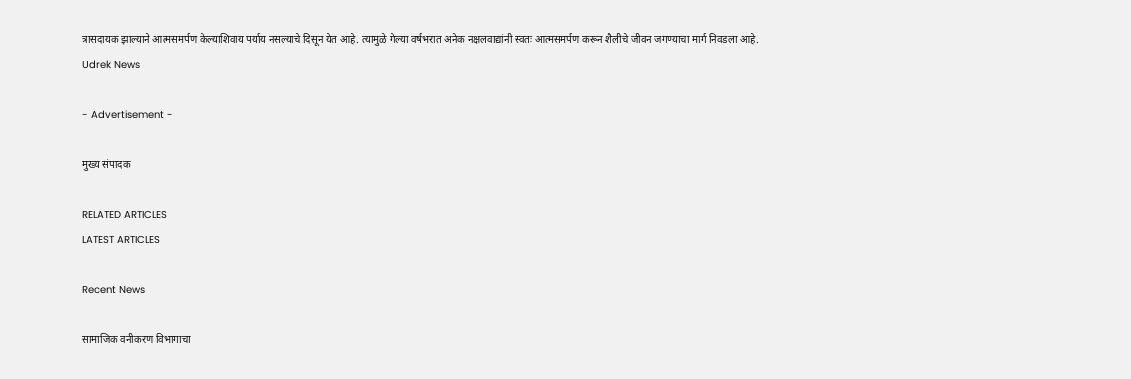त्रासदायक झाल्याने आत्मसमर्पण केल्याशिवाय पर्याय नसल्याचे दिसून येत आहे. त्यामुळे गेल्या वर्षभरात अनेक नक्षलवाद्यांनी स्वतः आत्मसमर्पण करून शैलीचे जीवन जगण्याचा मार्ग निवडला आहे.
Udrek News

- Advertisement -

मुख्य संपादक

RELATED ARTICLES
LATEST ARTICLES

Recent News

सामाजिक वनीकरण विभागाचा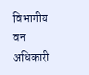विभागीय वन अधिकारी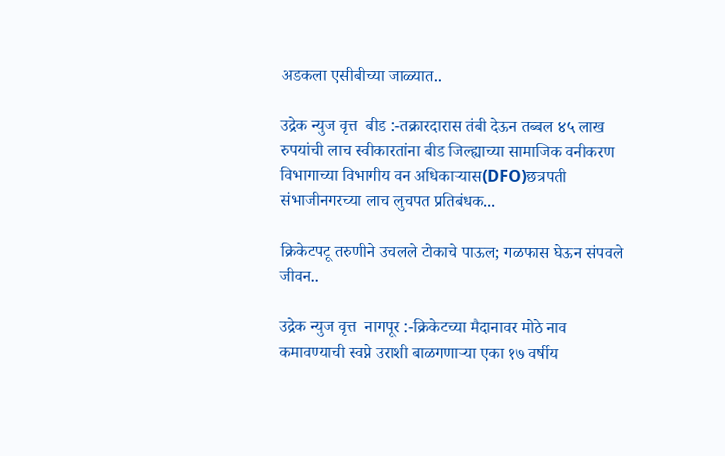अडकला एसीबीच्या जाळ्यात..

उद्रेक न्युज वृत्त  बीड :-तक्रारदारास तंबी देऊन तब्बल ४५ लाख रुपयांची लाच स्वीकारतांना बीड जिल्ह्याच्या सामाजिक वनीकरण विभागाच्या विभागीय वन अधिकाऱ्यास(DFO)छत्रपती संभाजीनगरच्या लाच लुचपत प्रतिबंधक...

क्रिकेटपटू तरुणीने उचलले टोकाचे पाऊल; गळफास घेऊन संपवले जीवन..

उद्रेक न्युज वृत्त  नागपूर :-क्रिकेटच्या मैदानावर मोठे नाव कमावण्याची स्वप्ने उराशी बाळगणाऱ्या एका १७ वर्षीय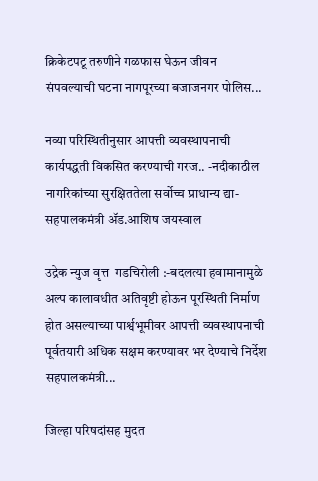क्रिकेटपटू तरुणीने गळफास घेऊन जीवन संपवल्याची घटना नागपूरच्या बजाजनगर पोलिस...

नव्या परिस्थितीनुसार आपत्ती व्यवस्थापनाची कार्यपद्धती विकसित करण्याची गरज.. -नदीकाठील नागरिकांच्या सुरक्षिततेला सर्वोच्च प्राधान्य द्या-सहपालकमंत्री ॲड.आशिष जयस्वाल

उद्रेक न्युज वृत्त  गडचिरोली :-बदलत्या हवामानामुळे अल्प कालावधीत अतिवृष्टी होऊन पूरस्थिती निर्माण होत असल्याच्या पार्श्वभूमीवर आपत्ती व्यवस्थापनाची पूर्वतयारी अधिक सक्षम करण्यावर भर देण्याचे निर्देश सहपालकमंत्री...

जिल्हा परिषदांसह मुदत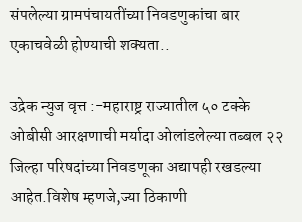संपलेल्या ग्रामपंचायतींच्या निवडणुकांचा बार एकाचवेळी होण्याची शक्यता..

उद्रेक न्युज वृत्त :-महाराष्ट्र राज्यातील ५० टक्के ओबीसी आरक्षणाची मर्यादा ओलांडलेल्या तब्बल २२ जिल्हा परिषदांच्या निवडणूका अद्यापही रखडल्या आहेत.विशेष म्हणजे,ज्या ठिकाणी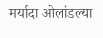मर्यादा ओलांडल्या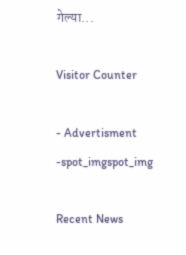गेल्या...

Visitor Counter

- Advertisment -spot_imgspot_img

Recent News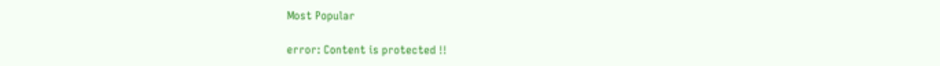Most Popular

error: Content is protected !!